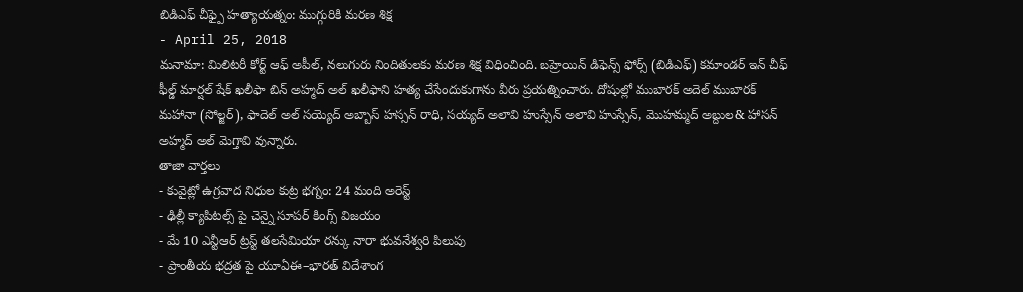బిడిఎఫ్ చీఫ్పై హత్యాయత్నం: ముగ్గురికి మరణ శిక్ష
- April 25, 2018
మనామా: మిలిటరీ కోర్ట్ ఆఫ్ అపీల్, నలుగురు నిందితులకు మరణ శిక్ష విధించింది. బహ్రెయిన్ డిఫెన్స్ ఫోర్స్ (బిడిఎఫ్) కమాండర్ ఇన్ చీఫ్ ఫీల్డ్ మార్షల్ షేక్ ఖలీఫా బిన్ అహ్మద్ అల్ ఖలీఫాని హత్య చేసేందుకుగాను వీరు ప్రయత్నించారు. దోషుల్లో ముబారక్ అదెల్ ముబారక్ మహానా (సోల్జర్), ఫాదెల్ అల్ సయ్యెద్ అబ్బాస్ హస్సన్ రాధి, సయ్యద్ అలావి హుస్సేన్ అలావి హుస్సేన్, మొహమ్మద్ అబ్దుల& హాసన్ అహ్మద్ అల్ మెగ్తావి వున్నారు.
తాజా వార్తలు
- కువైట్లో ఉగ్రవాద నిధుల కుట్ర భగ్నం: 24 మంది అరెస్ట్
- ఢిల్లీ క్యాపిటల్స్ పై చెన్నై సూపర్ కింగ్స్ విజయం
- మే 10 ఎన్టీఆర్ ట్రస్ట్ తలసేమియా రన్కు నారా భువనేశ్వరి పిలుపు
- ప్రాంతీయ భద్రత పై యూఏఈ–భారత్ విదేశాంగ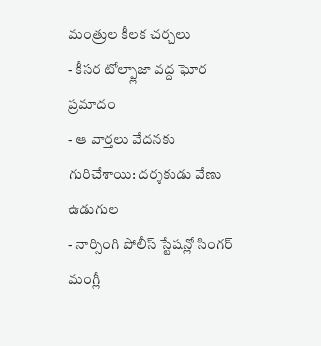మంత్రుల కీలక చర్చలు
- కీసర టోల్ప్లాజా వద్ద ఘోర ప్రమాదం
- ఆ వార్తలు వేదనకు గురిచేశాయి: దర్శకుడు వేణు ఉడుగుల
- నార్సింగి పోలీస్ స్టేషన్లో సింగర్ మంగ్లీ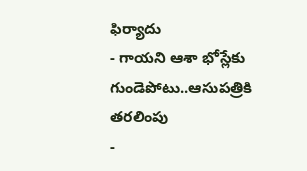ఫిర్యాదు
- గాయని ఆశా భోస్లేకు గుండెపోటు..ఆసుపత్రికి తరలింపు
-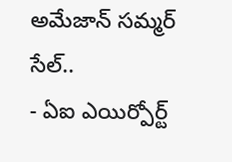అమేజాన్ సమ్మర్ సేల్..
- ఏఐ ఎయిర్పోర్ట్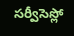సర్వీసెస్లో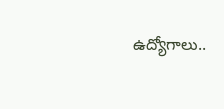ఉద్యోగాలు..